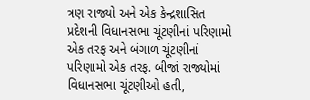ત્રણ રાજ્યો અને એક કેન્દ્રશાસિત પ્રદેશની વિધાનસભા ચૂંટણીનાં પરિણામો એક તરફ અને બંગાળ ચૂંટણીનાં પરિણામો એક તરફ. બીજાં રાજ્યોમાં વિધાનસભા ચૂંટણીઓ હતી,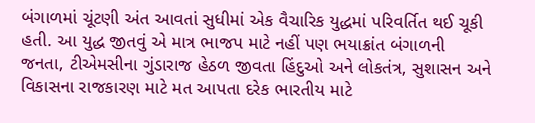બંગાળમાં ચૂંટણી અંત આવતાં સુધીમાં એક વૈચારિક યુદ્ધમાં પરિવર્તિત થઈ ચૂકી હતી. આ યુદ્ધ જીતવું એ માત્ર ભાજપ માટે નહીં પણ ભયાક્રાંત બંગાળની જનતા, ટીએમસીના ગુંડારાજ હેઠળ જીવતા હિંદુઓ અને લોકતંત્ર, સુશાસન અને વિકાસના રાજકારણ માટે મત આપતા દરેક ભારતીય માટે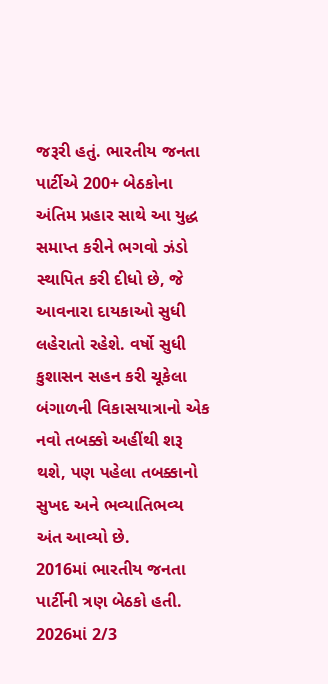જરૂરી હતું. ભારતીય જનતા પાર્ટીએ 200+ બેઠકોના અંતિમ પ્રહાર સાથે આ યુદ્ધ સમાપ્ત કરીને ભગવો ઝંડો સ્થાપિત કરી દીધો છે, જે આવનારા દાયકાઓ સુધી લહેરાતો રહેશે. વર્ષો સુધી કુશાસન સહન કરી ચૂકેલા બંગાળની વિકાસયાત્રાનો એક નવો તબક્કો અહીંથી શરૂ થશે, પણ પહેલા તબક્કાનો સુખદ અને ભવ્યાતિભવ્ય અંત આવ્યો છે.
2016માં ભારતીય જનતા પાર્ટીની ત્રણ બેઠકો હતી. 2026માં 2/3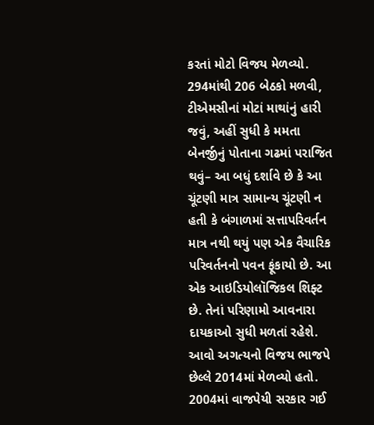કરતાં મોટો વિજય મેળવ્યો. 294માંથી 206 બેઠકો મળવી, ટીએમસીનાં મોટાં માથાંનું હારી જવું, અહીં સુધી કે મમતા બેનર્જીનું પોતાના ગઢમાં પરાજિત થવું– આ બધું દર્શાવે છે કે આ ચૂંટણી માત્ર સામાન્ય ચૂંટણી ન હતી કે બંગાળમાં સત્તાપરિવર્તન માત્ર નથી થયું પણ એક વૈચારિક પરિવર્તનનો પવન ફૂંકાયો છે. આ એક આઇડિયોલૉજિકલ શિફ્ટ છે. તેનાં પરિણામો આવનારા દાયકાઓ સુધી મળતાં રહેશે.
આવો અગત્યનો વિજય ભાજપે છેલ્લે 2014માં મેળવ્યો હતો. 2004માં વાજપેયી સરકાર ગઈ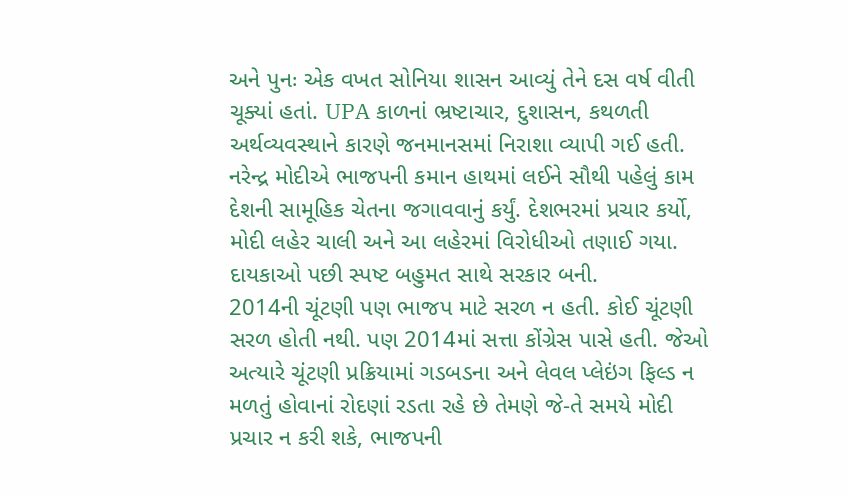અને પુનઃ એક વખત સોનિયા શાસન આવ્યું તેને દસ વર્ષ વીતી ચૂક્યાં હતાં. UPA કાળનાં ભ્રષ્ટાચાર, દુશાસન, કથળતી અર્થવ્યવસ્થાને કારણે જનમાનસમાં નિરાશા વ્યાપી ગઈ હતી. નરેન્દ્ર મોદીએ ભાજપની કમાન હાથમાં લઈને સૌથી પહેલું કામ દેશની સામૂહિક ચેતના જગાવવાનું કર્યું. દેશભરમાં પ્રચાર કર્યો, મોદી લહેર ચાલી અને આ લહેરમાં વિરોધીઓ તણાઈ ગયા. દાયકાઓ પછી સ્પષ્ટ બહુમત સાથે સરકાર બની.
2014ની ચૂંટણી પણ ભાજપ માટે સરળ ન હતી. કોઈ ચૂંટણી સરળ હોતી નથી. પણ 2014માં સત્તા કોંગ્રેસ પાસે હતી. જેઓ અત્યારે ચૂંટણી પ્રક્રિયામાં ગડબડના અને લેવલ પ્લેઇંગ ફિલ્ડ ન મળતું હોવાનાં રોદણાં રડતા રહે છે તેમણે જે-તે સમયે મોદી પ્રચાર ન કરી શકે, ભાજપની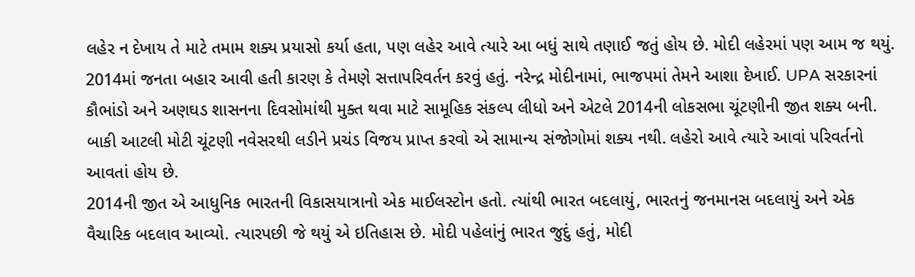લહેર ન દેખાય તે માટે તમામ શક્ય પ્રયાસો કર્યા હતા, પણ લહેર આવે ત્યારે આ બધું સાથે તણાઈ જતું હોય છે. મોદી લહેરમાં પણ આમ જ થયું.
2014માં જનતા બહાર આવી હતી કારણ કે તેમણે સત્તાપરિવર્તન કરવું હતું. નરેન્દ્ર મોદીનામાં, ભાજપમાં તેમને આશા દેખાઈ. UPA સરકારનાં કૌભાંડો અને અણઘડ શાસનના દિવસોમાંથી મુક્ત થવા માટે સામૂહિક સંકલ્પ લીધો અને એટલે 2014ની લોકસભા ચૂંટણીની જીત શક્ય બની. બાકી આટલી મોટી ચૂંટણી નવેસરથી લડીને પ્રચંડ વિજય પ્રાપ્ત કરવો એ સામાન્ય સંજોગોમાં શક્ય નથી. લહેરો આવે ત્યારે આવાં પરિવર્તનો આવતાં હોય છે.
2014ની જીત એ આધુનિક ભારતની વિકાસયાત્રાનો એક માઈલસ્ટોન હતો. ત્યાંથી ભારત બદલાયું, ભારતનું જનમાનસ બદલાયું અને એક વૈચારિક બદલાવ આવ્યો. ત્યારપછી જે થયું એ ઇતિહાસ છે. મોદી પહેલાંનું ભારત જુદું હતું, મોદી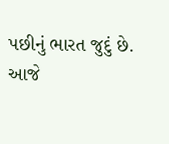પછીનું ભારત જુદું છે.
આજે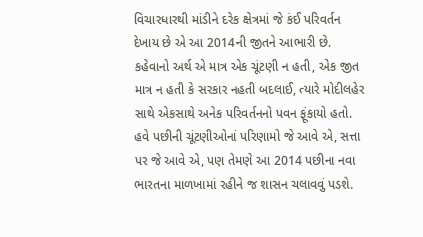વિચારધારથી માંડીને દરેક ક્ષેત્રમાં જે કંઈ પરિવર્તન દેખાય છે એ આ 2014ની જીતને આભારી છે. કહેવાનો અર્થ એ માત્ર એક ચૂંટણી ન હતી, એક જીત માત્ર ન હતી કે સરકાર નહતી બદલાઈ, ત્યારે મોદીલહેર સાથે એકસાથે અનેક પરિવર્તનનો પવન ફૂંકાયો હતો. હવે પછીની ચૂંટણીઓનાં પરિણામો જે આવે એ, સત્તા પર જે આવે એ, પણ તેમણે આ 2014 પછીના નવા ભારતના માળખામાં રહીને જ શાસન ચલાવવું પડશે.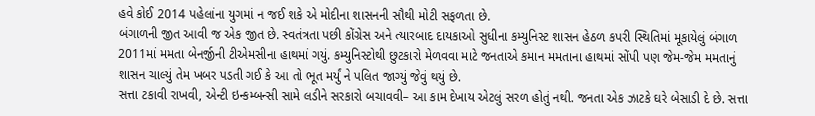હવે કોઈ 2014 પહેલાંના યુગમાં ન જઈ શકે એ મોદીના શાસનની સૌથી મોટી સફળતા છે.
બંગાળની જીત આવી જ એક જીત છે. સ્વતંત્રતા પછી કોંગ્રેસ અને ત્યારબાદ દાયકાઓ સુધીના કમ્યુનિસ્ટ શાસન હેઠળ કપરી સ્થિતિમાં મૂકાયેલું બંગાળ 2011માં મમતા બેનર્જીની ટીએમસીના હાથમાં ગયું. કમ્યુનિસ્ટોથી છુટકારો મેળવવા માટે જનતાએ કમાન મમતાના હાથમાં સોંપી પણ જેમ-જેમ મમતાનું શાસન ચાલ્યું તેમ ખબર પડતી ગઈ કે આ તો ભૂત મર્યું ને પલિત જાગ્યું જેવું થયું છે.
સત્તા ટકાવી રાખવી, એન્ટી ઇન્કમ્બન્સી સામે લડીને સરકારો બચાવવી– આ કામ દેખાય એટલું સરળ હોતું નથી. જનતા એક ઝાટકે ઘરે બેસાડી દે છે. સત્તા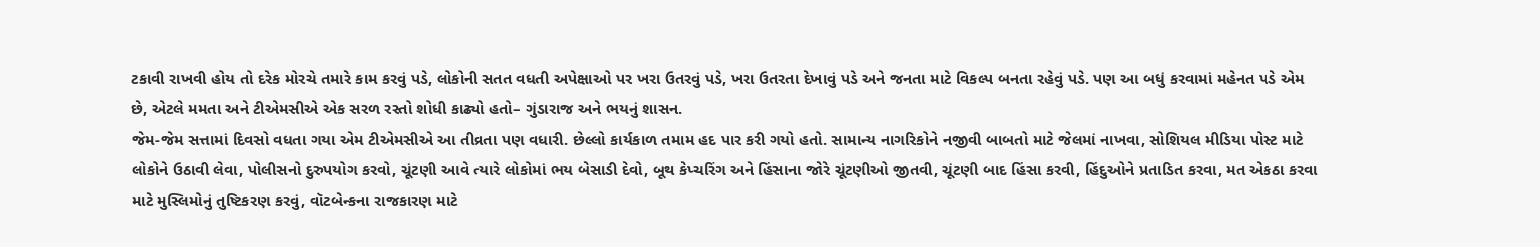ટકાવી રાખવી હોય તો દરેક મોરચે તમારે કામ કરવું પડે, લોકોની સતત વધતી અપેક્ષાઓ પર ખરા ઉતરવું પડે, ખરા ઉતરતા દેખાવું પડે અને જનતા માટે વિકલ્પ બનતા રહેવું પડે. પણ આ બધું કરવામાં મહેનત પડે એમ છે, એટલે મમતા અને ટીએમસીએ એક સરળ રસ્તો શોધી કાઢ્યો હતો– ગુંડારાજ અને ભયનું શાસન.
જેમ-જેમ સત્તામાં દિવસો વધતા ગયા એમ ટીએમસીએ આ તીવ્રતા પણ વધારી. છેલ્લો કાર્યકાળ તમામ હદ પાર કરી ગયો હતો. સામાન્ય નાગરિકોને નજીવી બાબતો માટે જેલમાં નાખવા, સોશિયલ મીડિયા પોસ્ટ માટે લોકોને ઉઠાવી લેવા, પોલીસનો દુરુપયોગ કરવો, ચૂંટણી આવે ત્યારે લોકોમાં ભય બેસાડી દેવો, બૂથ કેપ્ચરિંગ અને હિંસાના જોરે ચૂંટણીઓ જીતવી, ચૂંટણી બાદ હિંસા કરવી, હિંદુઓને પ્રતાડિત કરવા, મત એકઠા કરવા માટે મુસ્લિમોનું તુષ્ટિકરણ કરવું, વૉટબેન્કના રાજકારણ માટે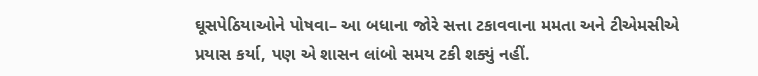ઘૂસપેઠિયાઓને પોષવા– આ બધાના જોરે સત્તા ટકાવવાના મમતા અને ટીએમસીએ પ્રયાસ કર્યા, પણ એ શાસન લાંબો સમય ટકી શક્યું નહીં.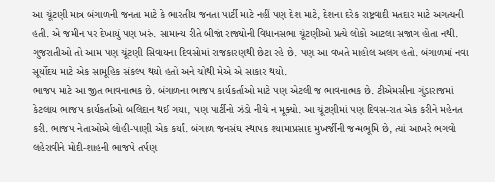આ ચૂંટણી માત્ર બંગાળની જનતા માટે કે ભારતીય જનતા પાર્ટી માટે નહીં પણ દેશ માટે, દેશના દરેક રાષ્ટ્રવાદી મતદાર માટે અગત્યની હતી. એ જમીન પર દેખાયું પણ ખરું. સામાન્ય રીતે બીજાં રાજ્યોની વિધાનસભા ચૂંટણીઓ પ્રત્યે લોકો આટલા સજાગ હોતા નથી. ગુજરાતીઓ તો આમ પણ ચૂંટણી સિવાયના દિવસોમાં રાજકારણથી છેટા રહે છે. પણ આ વખતે માહોલ અલગ હતો. બંગાળમાં નવા સૂર્યોદય માટે એક સામૂહિક સંકલ્પ થયો હતો અને ચોથી મેએ એ સાકાર થયો.
ભાજપ માટે આ જીત ભાવનાત્મક છે. બંગાળના ભાજપ કાર્યકર્તાઓ માટે પણ એટલી જ ભાવનાત્મક છે. ટીએમસીના ગુંડારાજમાં કેટલાય ભાજપ કાર્યકર્તાઓ બલિદાન થઈ ગયા, પણ પાર્ટીનો ઝંડો નીચે ન મૂક્યો. આ ચૂંટણીમાં પણ દિવસ-રાત એક કરીને મહેનત કરી. ભાજપ નેતાઓએ લોહી-પાણી એક કર્યાં. બંગાળ જનસંઘ સ્થાપક શ્યામાપ્રસાદ મુખર્જીની જન્મભૂમિ છે, ત્યાં આખરે ભગવો લહેરાવીને મોદી-શાહની ભાજપે તર્પણ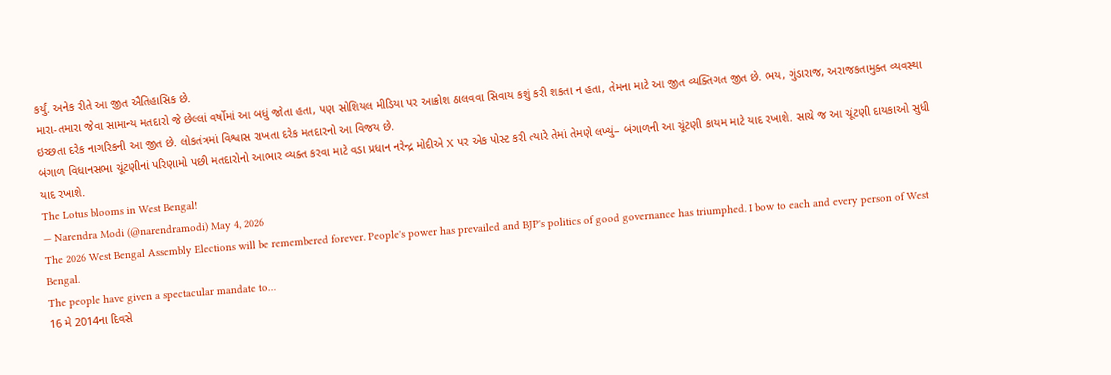કર્યું. અનેક રીતે આ જીત ઐતિહાસિક છે.
મારા-તમારા જેવા સામાન્ય મતદારો જે છેલ્લાં વર્ષોમાં આ બધું જોતા હતા, પણ સોશિયલ મીડિયા પર આક્રોશ ઠાલવવા સિવાય કશું કરી શકતા ન હતા, તેમના માટે આ જીત વ્યક્તિગત જીત છે. ભય, ગુંડારાજ, અરાજકતામુક્ત વ્યવસ્થા ઇચ્છતા દરેક નાગરિકની આ જીત છે. લોકતંત્રમાં વિશ્વાસ રાખતા દરેક મતદારનો આ વિજય છે.
બંગાળ વિધાનસભા ચૂંટણીનાં પરિણામો પછી મતદારોનો આભાર વ્યક્ત કરવા માટે વડા પ્રધાન નરેન્દ્ર મોદીએ X પર એક પોસ્ટ કરી ત્યારે તેમાં તેમણે લખ્યું– બંગાળની આ ચૂંટણી કાયમ માટે યાદ રખાશે. સાચે જ આ ચૂંટણી દાયકાઓ સુધી યાદ રખાશે.
The Lotus blooms in West Bengal!
— Narendra Modi (@narendramodi) May 4, 2026
The 2026 West Bengal Assembly Elections will be remembered forever. People's power has prevailed and BJP's politics of good governance has triumphed. I bow to each and every person of West Bengal.
The people have given a spectacular mandate to…
16 મે 2014ના દિવસે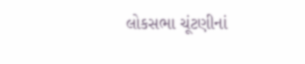લોકસભા ચૂંટણીનાં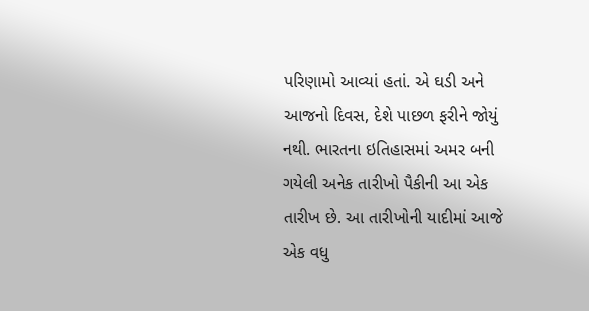પરિણામો આવ્યાં હતાં. એ ઘડી અને આજનો દિવસ, દેશે પાછળ ફરીને જોયું નથી. ભારતના ઇતિહાસમાં અમર બની ગયેલી અનેક તારીખો પૈકીની આ એક તારીખ છે. આ તારીખોની યાદીમાં આજે એક વધુ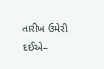તારીખ ઉમેરી દઈએ–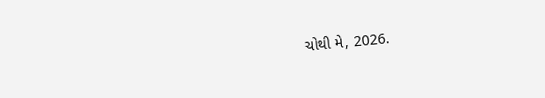ચોથી મે, 2026.